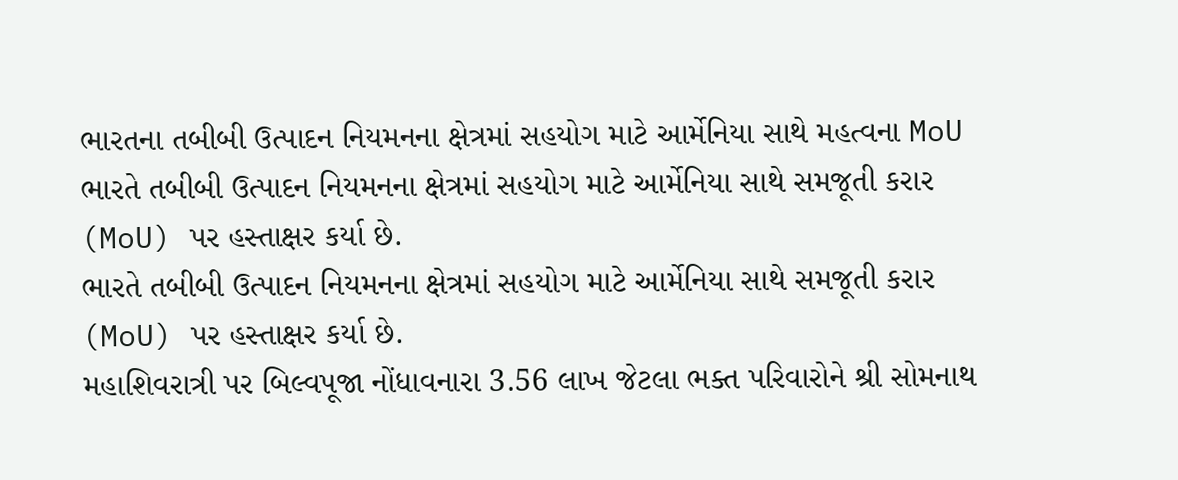ભારતના તબીબી ઉત્પાદન નિયમનના ક્ષેત્રમાં સહયોગ માટે આર્મેનિયા સાથે મહત્વના MoU
ભારતે તબીબી ઉત્પાદન નિયમનના ક્ષેત્રમાં સહયોગ માટે આર્મેનિયા સાથે સમજૂતી કરાર (MoU) પર હસ્તાક્ષર કર્યા છે.
ભારતે તબીબી ઉત્પાદન નિયમનના ક્ષેત્રમાં સહયોગ માટે આર્મેનિયા સાથે સમજૂતી કરાર (MoU) પર હસ્તાક્ષર કર્યા છે.
મહાશિવરાત્રી પર બિલ્વપૂજા નોંધાવનારા 3.56 લાખ જેટલા ભક્ત પરિવારોને શ્રી સોમનાથ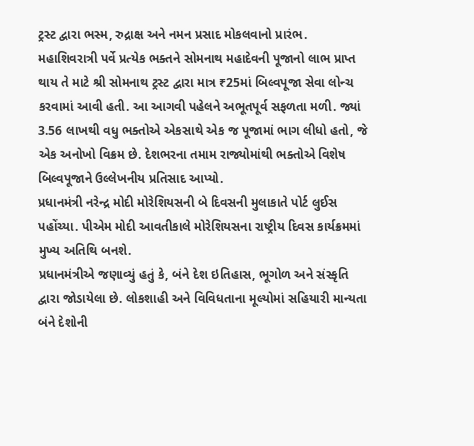ટ્રસ્ટ દ્વારા ભસ્મ, રુદ્રાક્ષ અને નમન પ્રસાદ મોકલવાનો પ્રારંભ.
મહાશિવરાત્રી પર્વે પ્રત્યેક ભક્તને સોમનાથ મહાદેવની પૂજાનો લાભ પ્રાપ્ત થાય તે માટે શ્રી સોમનાથ ટ્રસ્ટ દ્વારા માત્ર ₹25માં બિલ્વપૂજા સેવા લોન્ચ કરવામાં આવી હતી. આ આગવી પહેલને અભૂતપૂર્વ સફળતા મળી. જ્યાં 3.56 લાખથી વધુ ભક્તોએ એકસાથે એક જ પૂજામાં ભાગ લીધો હતો, જે એક અનોખો વિક્રમ છે. દેશભરના તમામ રાજ્યોમાંથી ભક્તોએ વિશેષ બિલ્વપૂજાને ઉલ્લેખનીય પ્રતિસાદ આપ્યો.
પ્રધાનમંત્રી નરેન્દ્ર મોદી મોરેશિયસની બે દિવસની મુલાકાતે પોર્ટ લુઈસ પહોંચ્યા. પીએમ મોદી આવતીકાલે મોરેશિયસના રાષ્ટ્રીય દિવસ કાર્યક્રમમાં મુખ્ય અતિથિ બનશે.
પ્રધાનમંત્રીએ જણાવ્યું હતું કે, બંને દેશ ઇતિહાસ, ભૂગોળ અને સંસ્કૃતિ દ્વારા જોડાયેલા છે. લોકશાહી અને વિવિધતાના મૂલ્યોમાં સહિયારી માન્યતા બંને દેશોની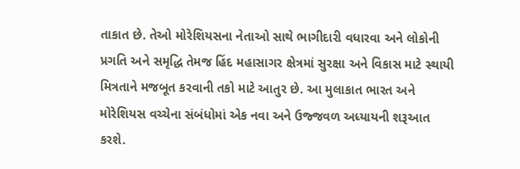તાકાત છે. તેઓ મોરેશિયસના નેતાઓ સાથે ભાગીદારી વધારવા અને લોકોની પ્રગતિ અને સમૃદ્ધિ તેમજ હિંદ મહાસાગર ક્ષેત્રમાં સુરક્ષા અને વિકાસ માટે સ્થાયી મિત્રતાને મજબૂત કરવાની તકો માટે આતુર છે. આ મુલાકાત ભારત અને મોરેશિયસ વચ્ચેના સંબંધોમાં એક નવા અને ઉજ્જવળ અધ્યાયની શરૂઆત કરશે.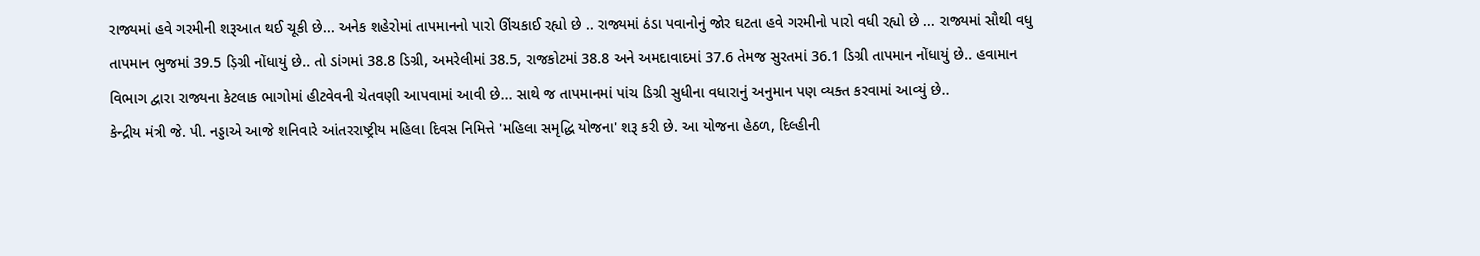રાજ્યમાં હવે ગરમીની શરૂઆત થઈ ચૂકી છે... અનેક શહેરોમાં તાપમાનનો પારો ઊંચકાઈ રહ્યો છે .. રાજ્યમાં ઠંડા પવાનોનું જોર ઘટતા હવે ગરમીનો પારો વધી રહ્યો છે ... રાજ્યમાં સૌથી વધુ તાપમાન ભુજમાં 39.5 ડ઼િગ્રી નોંધાયું છે.. તો ડાંગમાં 38.8 ડિગ્રી, અમરેલીમાં 38.5, રાજકોટમાં 38.8 અને અમદાવાદમાં 37.6 તેમજ સુરતમાં 36.1 ડિગ્રી તાપમાન નોંધાયું છે.. હવામાન વિભાગ દ્વારા રાજ્યના કેટલાક ભાગોમાં હીટવેવની ચેતવણી આપવામાં આવી છે... સાથે જ તાપમાનમાં પાંચ ડિગ્રી સુધીના વધારાનું અનુમાન પણ વ્યક્ત કરવામાં આવ્યું છે..
કેન્દ્રીય મંત્રી જે. પી. નડ્ડાએ આજે શનિવારે આંતરરાષ્ટ્રીય મહિલા દિવસ નિમિત્તે 'મહિલા સમૃદ્ધિ યોજના' શરૂ કરી છે. આ યોજના હેઠળ, દિલ્હીની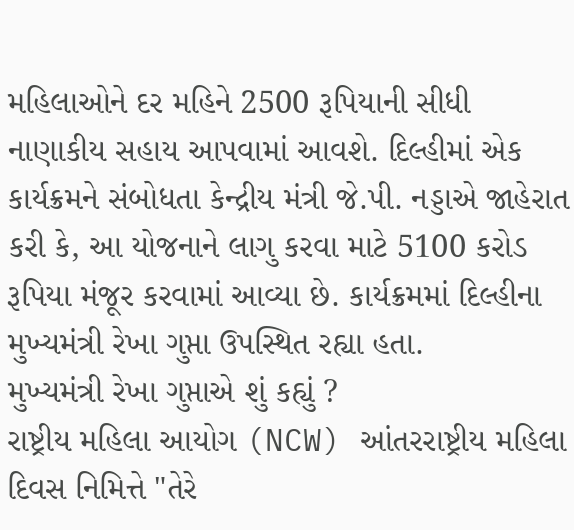મહિલાઓને દર મહિને 2500 રૂપિયાની સીધી નાણાકીય સહાય આપવામાં આવશે. દિલ્હીમાં એક કાર્યક્રમને સંબોધતા કેન્દ્રીય મંત્રી જે.પી. નડ્ડાએ જાહેરાત કરી કે, આ યોજનાને લાગુ કરવા માટે 5100 કરોડ રૂપિયા મંજૂર કરવામાં આવ્યા છે. કાર્યક્રમમાં દિલ્હીના મુખ્યમંત્રી રેખા ગુપ્તા ઉપસ્થિત રહ્યા હતા.
મુખ્યમંત્રી રેખા ગુપ્તાએ શું કહ્યું ?
રાષ્ટ્રીય મહિલા આયોગ (NCW) આંતરરાષ્ટ્રીય મહિલા દિવસ નિમિત્તે "તેરે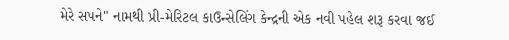મેરે સપને" નામથી પ્રી-મેરિટલ કાઉન્સેલિંગ કેન્દ્રની એક નવી પહેલ શરૂ કરવા જઈ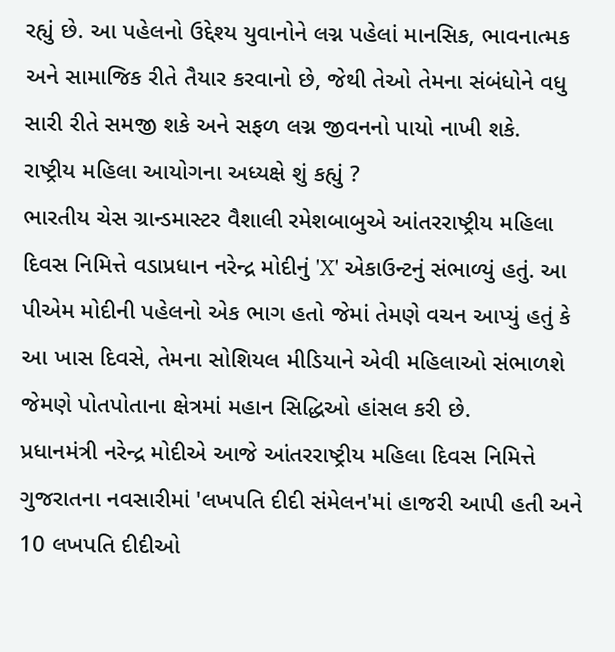રહ્યું છે. આ પહેલનો ઉદ્દેશ્ય યુવાનોને લગ્ન પહેલાં માનસિક, ભાવનાત્મક અને સામાજિક રીતે તૈયાર કરવાનો છે, જેથી તેઓ તેમના સંબંધોને વધુ સારી રીતે સમજી શકે અને સફળ લગ્ન જીવનનો પાયો નાખી શકે.
રાષ્ટ્રીય મહિલા આયોગના અધ્યક્ષે શું કહ્યું ?
ભારતીય ચેસ ગ્રાન્ડમાસ્ટર વૈશાલી રમેશબાબુએ આંતરરાષ્ટ્રીય મહિલા દિવસ નિમિત્તે વડાપ્રધાન નરેન્દ્ર મોદીનું 'X' એકાઉન્ટનું સંભાળ્યું હતું. આ પીએમ મોદીની પહેલનો એક ભાગ હતો જેમાં તેમણે વચન આપ્યું હતું કે આ ખાસ દિવસે, તેમના સોશિયલ મીડિયાને એવી મહિલાઓ સંભાળશે જેમણે પોતપોતાના ક્ષેત્રમાં મહાન સિદ્ધિઓ હાંસલ કરી છે.
પ્રધાનમંત્રી નરેન્દ્ર મોદીએ આજે આંતરરાષ્ટ્રીય મહિલા દિવસ નિમિત્તે ગુજરાતના નવસારીમાં 'લખપતિ દીદી સંમેલન'માં હાજરી આપી હતી અને 10 લખપતિ દીદીઓ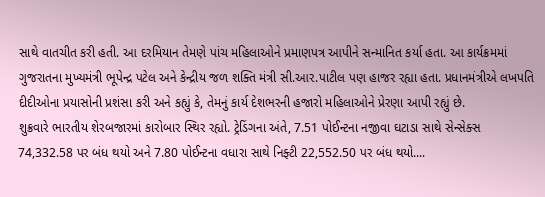સાથે વાતચીત કરી હતી. આ દરમિયાન તેમણે પાંચ મહિલાઓને પ્રમાણપત્ર આપીને સન્માનિત કર્યા હતા. આ કાર્યક્રમમાં ગુજરાતના મુખ્યમંત્રી ભૂપેન્દ્ર પટેલ અને કેન્દ્રીય જળ શક્તિ મંત્રી સી.આર.પાટીલ પણ હાજર રહ્યા હતા. પ્રધાનમંત્રીએ લખપતિ દીદીઓના પ્રયાસોની પ્રશંસા કરી અને કહ્યું કે, તેમનું કાર્ય દેશભરની હજારો મહિલાઓને પ્રેરણા આપી રહ્યું છે.
શુક્રવારે ભારતીય શેરબજારમાં કારોબાર સ્થિર રહ્યો. ટ્રેડિંગના અંતે, 7.51 પોઈન્ટના નજીવા ઘટાડા સાથે સેન્સેક્સ 74,332.58 પર બંધ થયો અને 7.80 પોઈન્ટના વધારા સાથે નિફ્ટી 22,552.50 પર બંધ થયો....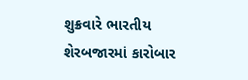શુક્રવારે ભારતીય શેરબજારમાં કારોબાર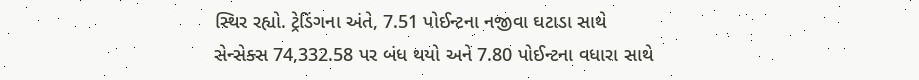સ્થિર રહ્યો. ટ્રેડિંગના અંતે, 7.51 પોઈન્ટના નજીવા ઘટાડા સાથે સેન્સેક્સ 74,332.58 પર બંધ થયો અને 7.80 પોઈન્ટના વધારા સાથે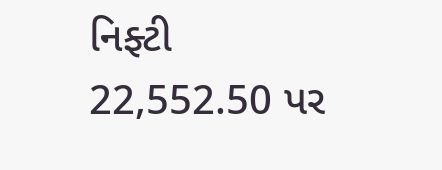નિફ્ટી 22,552.50 પર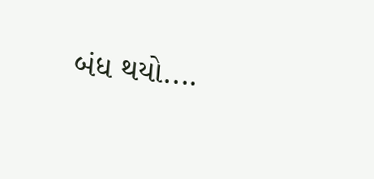બંધ થયો....